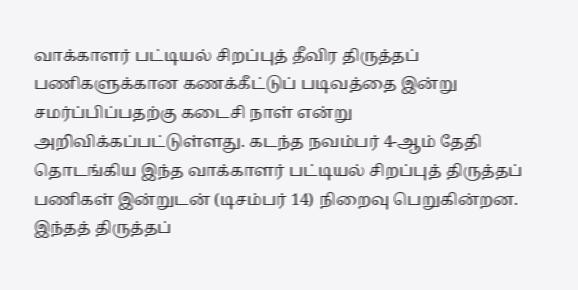வாக்காளர் பட்டியல் சிறப்புத் தீவிர திருத்தப் பணிகளுக்கான கணக்கீட்டுப் படிவத்தை இன்று சமர்ப்பிப்பதற்கு கடைசி நாள் என்று அறிவிக்கப்பட்டுள்ளது. கடந்த நவம்பர் 4-ஆம் தேதி தொடங்கிய இந்த வாக்காளர் பட்டியல் சிறப்புத் திருத்தப் பணிகள் இன்றுடன் (டிசம்பர் 14) நிறைவு பெறுகின்றன. இந்தத் திருத்தப்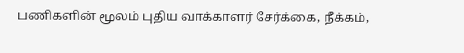பணிகளின் மூலம் புதிய வாக்காளர் சேர்க்கை, நீக்கம்,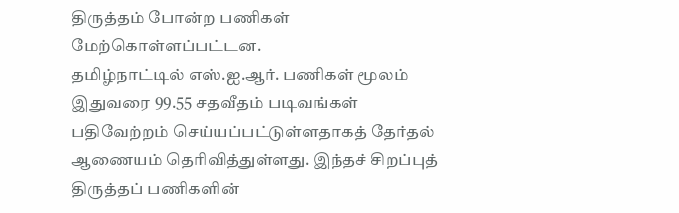திருத்தம் போன்ற பணிகள் மேற்கொள்ளப்பட்டன.
தமிழ்நாட்டில் எஸ்.ஐ.ஆர். பணிகள் மூலம் இதுவரை 99.55 சதவீதம் படிவங்கள் பதிவேற்றம் செய்யப்பட்டுள்ளதாகத் தேர்தல் ஆணையம் தெரிவித்துள்ளது. இந்தச் சிறப்புத் திருத்தப் பணிகளின்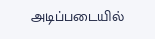அடிப்படையில்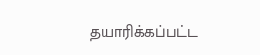தயாரிக்கப்பட்ட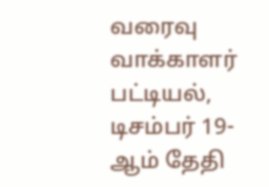வரைவு வாக்காளர் பட்டியல், டிசம்பர் 19-ஆம் தேதி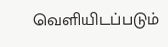வெளியிடப்படும்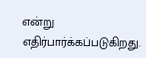என்று எதிர்பார்க்கப்படுகிறது.